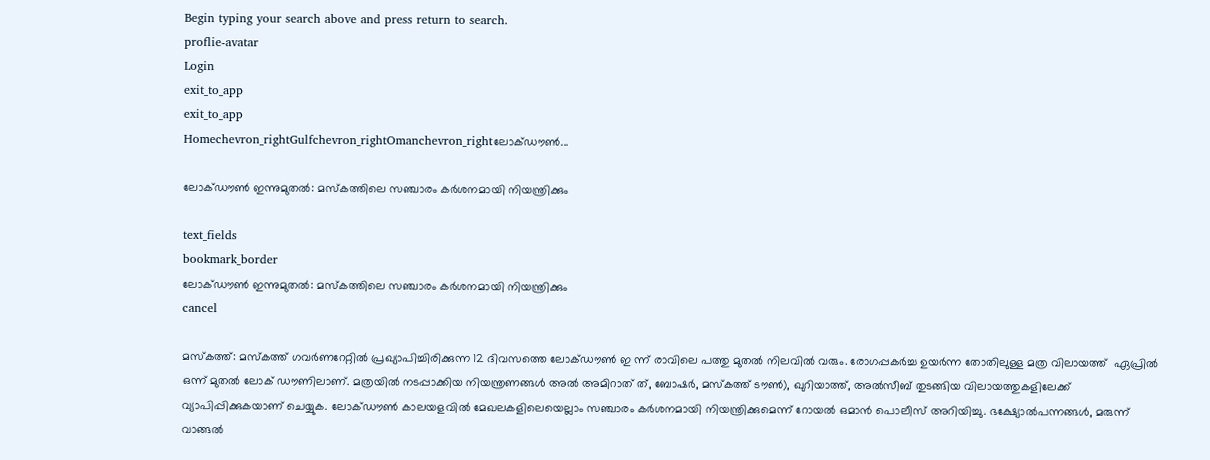Begin typing your search above and press return to search.
proflie-avatar
Login
exit_to_app
exit_to_app
Homechevron_rightGulfchevron_rightOmanchevron_rightലോക്ഡൗൺ...

ലോക്ഡൗൺ ഇന്നുമുതൽ: മസ്കത്തിലെ സഞ്ചാരം കർശനമായി നിയന്ത്രിക്കും

text_fields
bookmark_border
ലോക്ഡൗൺ ഇന്നുമുതൽ: മസ്കത്തിലെ സഞ്ചാരം കർശനമായി നിയന്ത്രിക്കും
cancel

മസ്കത്ത്: മസ്കത്ത് ഗവർണറേറ്റിൽ പ്രഖ്യാപിച്ചിരിക്കുന്ന 12 ദിവസത്തെ ലോക്ഡൗൺ ഇ ന്ന് രാവിലെ പത്തു മുതൽ നിലവിൽ വരും. രോഗപ്പകർച്ച ഉയർന്ന തോതിലുള്ള മത്ര വിലായത്ത്  ഏപ്രിൽ ഒന്ന് മുതൽ ലോക് ഡൗണിലാണ്. മത്രയിൽ നടപ്പാക്കിയ നിയന്ത്രണങ്ങൾ അൽ അമിറാത് ത്, ബോഷർ, മസ്കത്ത് ടൗൺ), ഖുറിയാത്ത്, അൽസീബ് തുടങ്ങിയ വിലായത്തുകളിലേക്ക് വ്യാപിപ്പിക്കുകയാണ് ചെയ്യുക. ലോക്ഡൗൺ കാലയളവിൽ മേഖലകളിലെയെല്ലാം സഞ്ചാരം കർശനമായി നിയന്ത്രിക്കുമെന്ന് റോയൽ ഒമാൻ പൊലീസ് അറിയിച്ചു. ഭക്ഷ്യോൽപന്നങ്ങൾ, മരുന്ന് വാങ്ങൽ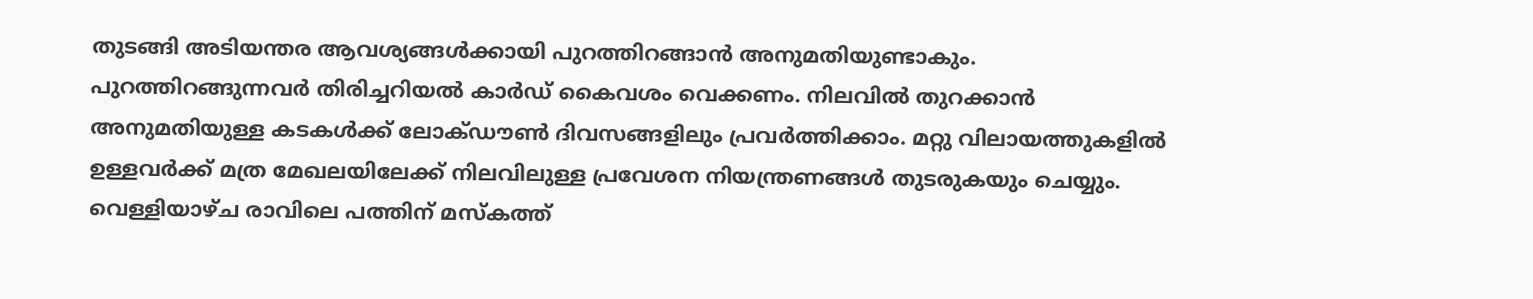തുടങ്ങി അടിയന്തര ആവശ്യങ്ങൾക്കായി പുറത്തിറങ്ങാൻ അനുമതിയുണ്ടാകും. പുറത്തിറങ്ങുന്നവർ തിരിച്ചറിയൽ കാർഡ് കൈവശം വെക്കണം. നിലവിൽ തുറക്കാൻ അനുമതിയുള്ള കടകൾക്ക് ലോക്ഡൗൺ ദിവസങ്ങളിലും പ്രവർത്തിക്കാം. മറ്റു വിലായത്തുകളിൽ ഉള്ളവർക്ക് മത്ര മേഖലയിലേക്ക് നിലവിലുള്ള പ്രവേശന നിയന്ത്രണങ്ങൾ തുടരുകയും ചെയ്യും.
വെള്ളിയാഴ്ച രാവിലെ പത്തിന് മസ്കത്ത്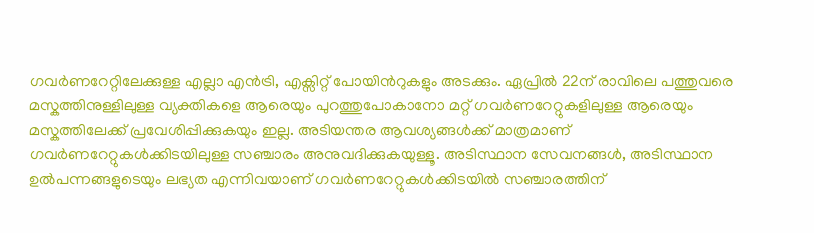ഗവർണറേറ്റിലേക്കുള്ള എല്ലാ എൻട്രി, എക്സിറ്റ് പോയിൻറുകളും അടക്കും. ഏപ്രിൽ 22ന് രാവിലെ പത്തുവരെ മസ്കത്തിനുള്ളിലുള്ള വ്യക്തികളെ ആരെയും പുറത്തുപോകാനോ മറ്റ് ഗവർണറേറ്റുകളിലുള്ള ആരെയും മസ്കത്തിലേക്ക് പ്രവേശിപ്പിക്കുകയും ഇല്ല. അടിയന്തര ആവശ്യങ്ങൾക്ക് മാത്രമാണ് ഗവർണറേറ്റുകൾക്കിടയിലുള്ള സഞ്ചാരം അനുവദിക്കുകയുള്ളൂ. അടിസ്ഥാന സേവനങ്ങൾ, അടിസ്ഥാന ഉൽപന്നങ്ങളുടെയും ലഭ്യത എന്നിവയാണ് ഗവർണറേറ്റുകൾക്കിടയിൽ സഞ്ചാരത്തിന്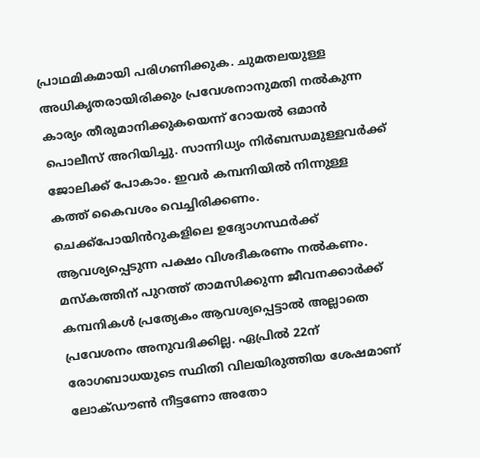പ്രാഥമികമായി പരിഗണിക്കുക. ചുമതലയുള്ള അധികൃതരായിരിക്കും പ്രവേശനാനുമതി നൽകുന്ന കാര്യം തീരുമാനിക്കുകയെന്ന് റോയൽ ഒമാൻ പൊലീസ് അറിയിച്ചു. സാന്നിധ്യം നിർബന്ധമുള്ളവർക്ക് ജോലിക്ക് പോകാം. ഇവർ കമ്പനിയിൽ നിന്നുള്ള കത്ത് കൈവശം വെച്ചിരിക്കണം. ചെക്ക്പോയിൻറുകളിലെ ഉദ്യോഗസ്ഥർക്ക് ആവശ്യപ്പെടുന്ന പക്ഷം വിശദീകരണം നൽകണം. മസ്കത്തിന് പുറത്ത് താമസിക്കുന്ന ജീവനക്കാർക്ക് കമ്പനികൾ പ്രത്യേകം ആവശ്യപ്പെട്ടാൽ അല്ലാതെ പ്രവേശനം അനുവദിക്കില്ല. ഏപ്രിൽ 22ന് രോഗബാധയുടെ സ്ഥിതി വിലയിരുത്തിയ ശേഷമാണ് ലോക്ഡൗൺ നീട്ടണോ അതോ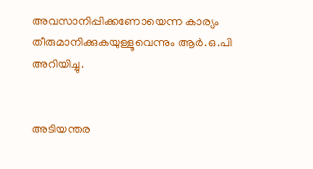അവസാനിപ്പിക്കണോയെന്ന കാര്യം തീരുമാനിക്കുകയുള്ളൂവെന്നും ആർ.ഒ.പി അറിയിച്ചു.


അടിയന്തര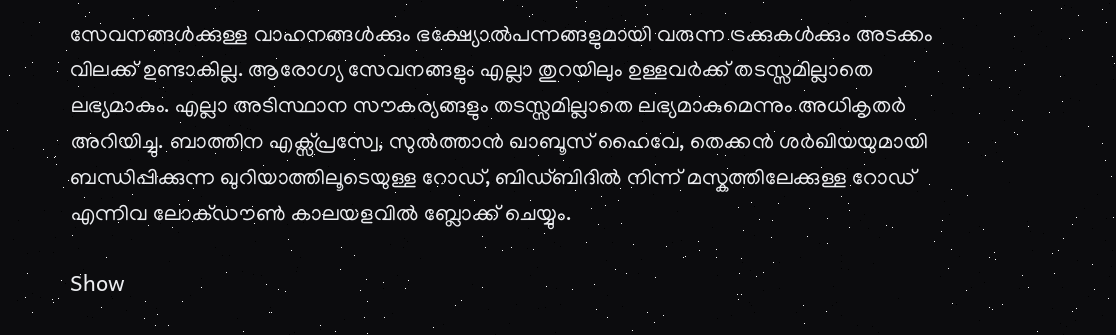സേവനങ്ങൾക്കുള്ള വാഹനങ്ങൾക്കും ഭക്ഷ്യോൽപന്നങ്ങളുമായി വരുന്ന ട്രക്കുകൾക്കും അടക്കം വിലക്ക് ഉണ്ടാകില്ല. ആരോഗ്യ സേവനങ്ങളും എല്ലാ തുറയിലും ഉള്ളവർക്ക് തടസ്സമില്ലാതെ ലഭ്യമാകും. എല്ലാ അടിസ്ഥാന സൗകര്യങ്ങളും തടസ്സമില്ലാതെ ലഭ്യമാകുമെന്നും അധികൃതർ അറിയിച്ചു. ബാത്തിന എക്സ്പ്രസ്വേ, സുൽത്താൻ ഖാബൂസ് ഹൈവേ, തെക്കൻ ശർഖിയയുമായി ബന്ധിപ്പിക്കുന്ന ഖുറിയാത്തിലൂടെയുള്ള റോഡ്, ബിഡ്ബിദിൽ നിന്ന് മസ്കത്തിലേക്കുള്ള റോഡ് എന്നിവ ലോക്ഡൗൺ കാലയളവിൽ ബ്ലോക്ക് ചെയ്യും.

Show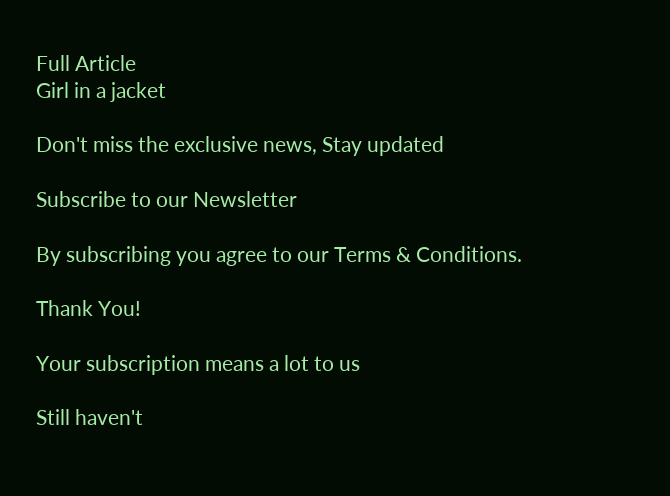Full Article
Girl in a jacket

Don't miss the exclusive news, Stay updated

Subscribe to our Newsletter

By subscribing you agree to our Terms & Conditions.

Thank You!

Your subscription means a lot to us

Still haven't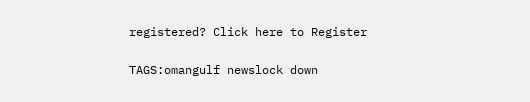registered? Click here to Register

TAGS:omangulf newslock down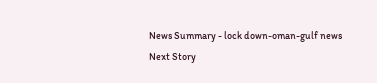News Summary - lock down-oman-gulf news
Next Story